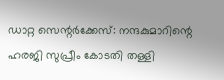ഡാറ്റ സെന്റര്‍ക്കേസ്: നന്ദകുമാറിന്റെ ഹരജി സുപ്രീം കോടതി തള്ളി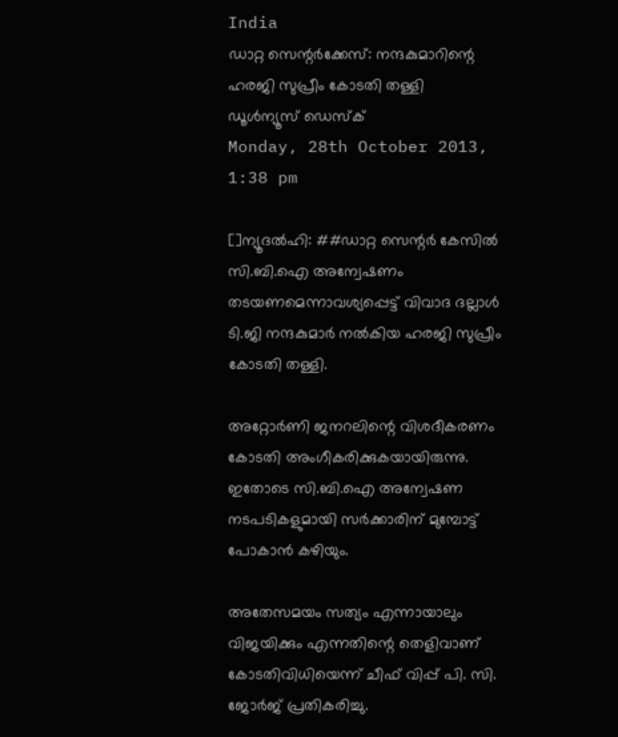India
ഡാറ്റ സെന്റര്‍ക്കേസ്: നന്ദകുമാറിന്റെ ഹരജി സുപ്രീം കോടതി തള്ളി
ഡൂള്‍ന്യൂസ് ഡെസ്‌ക്
Monday, 28th October 2013, 1:38 pm

[]ന്യൂദല്‍ഹി: ##ഡാറ്റ സെന്റര്‍ കേസില്‍ സി.ബി.ഐ അന്വേഷണം തടയണമെന്നാവശ്യപ്പെട്ട് വിവാദ ദല്ലാള്‍ ടി.ജി നന്ദകുമാര്‍ നല്‍കിയ ഹരജി സുപ്രീം കോടതി തള്ളി.

അറ്റോര്‍ണി ജനറലിന്റെ വിശദീകരണം കോടതി അംഗീകരിക്കുകയായിരുന്നു. ഇതോടെ സി.ബി.ഐ അന്വേഷണ നടപടികളുമായി സര്‍ക്കാരിന് മുമ്പോട്ട് പോകാന്‍ കഴിയും.

അതേസമയം സത്യം എന്നായാലും വിജയിക്കും എന്നതിന്റെ തെളിവാണ് കോടതിവിധിയെന്ന് ചീഫ് വിപ്പ് പി. സി. ജോര്‍ജ് പ്രതികരിച്ചു.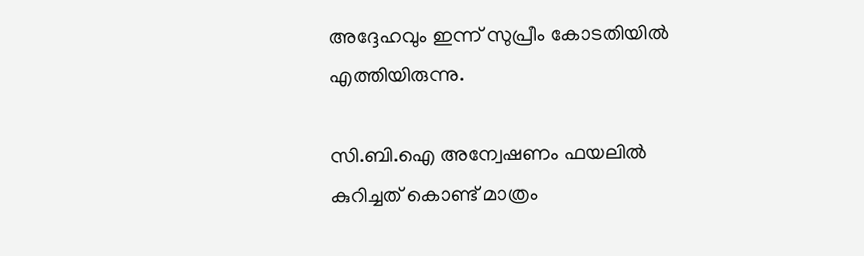അദ്ദേഹവും ഇന്ന് സുപ്രീം കോടതിയില്‍ എത്തിയിരുന്നു.

സി.ബി.ഐ അന്വേഷണം ഫയലില്‍ കുറിച്ചത് കൊണ്ട് മാത്രം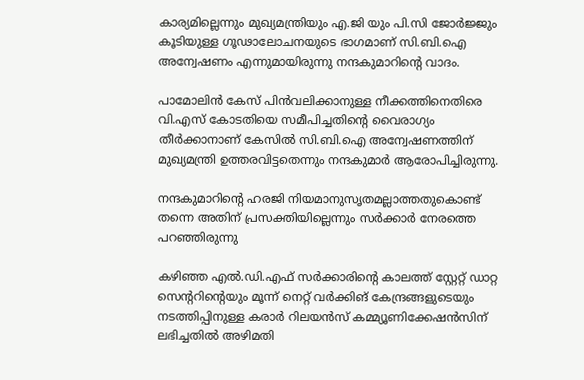കാര്യമില്ലെന്നും മുഖ്യമന്ത്രിയും എ.ജി യും പി.സി ജോര്‍ജ്ജും കൂടിയുള്ള ഗൂഢാലോചനയുടെ ഭാഗമാണ് സി.ബി.ഐ അന്വേഷണം എന്നുമായിരുന്നു നന്ദകുമാറിന്റെ വാദം.

പാമോലിന്‍ കേസ് പിന്‍വലിക്കാനുള്ള നീക്കത്തിനെതിരെ വി.എസ് കോടതിയെ സമീപിച്ചതിന്റെ വൈരാഗ്യം തീര്‍ക്കാനാണ് കേസില്‍ സി.ബി.ഐ അന്വേഷണത്തിന് മുഖ്യമന്ത്രി ഉത്തരവിട്ടതെന്നും നന്ദകുമാര്‍ ആരോപിച്ചിരുന്നു.

നന്ദകുമാറിന്റെ ഹരജി നിയമാനുസൃതമല്ലാത്തതുകൊണ്ട് തന്നെ അതിന് പ്രസക്തിയില്ലെന്നും സര്‍ക്കാര്‍ നേരത്തെ പറഞ്ഞിരുന്നു

കഴിഞ്ഞ എല്‍.ഡി.എഫ് സര്‍ക്കാരിന്റെ കാലത്ത് സ്റ്റേറ്റ് ഡാറ്റ സെന്ററിന്റെയും മൂന്ന് നെറ്റ് വര്‍ക്കിങ് കേന്ദ്രങ്ങളുടെയും നടത്തിപ്പിനുള്ള കരാര്‍ റിലയന്‍സ് കമ്മ്യൂണിക്കേഷന്‍സിന് ലഭിച്ചതില്‍ അഴിമതി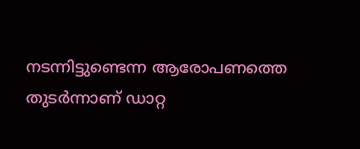നടന്നിട്ടുണ്ടെന്ന ആരോപണത്തെ തുടര്‍ന്നാണ് ഡാറ്റ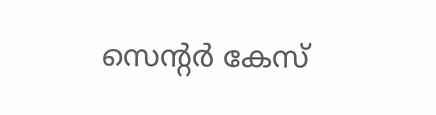സെന്റര്‍ കേസ്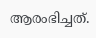ആരംഭിച്ചത്.